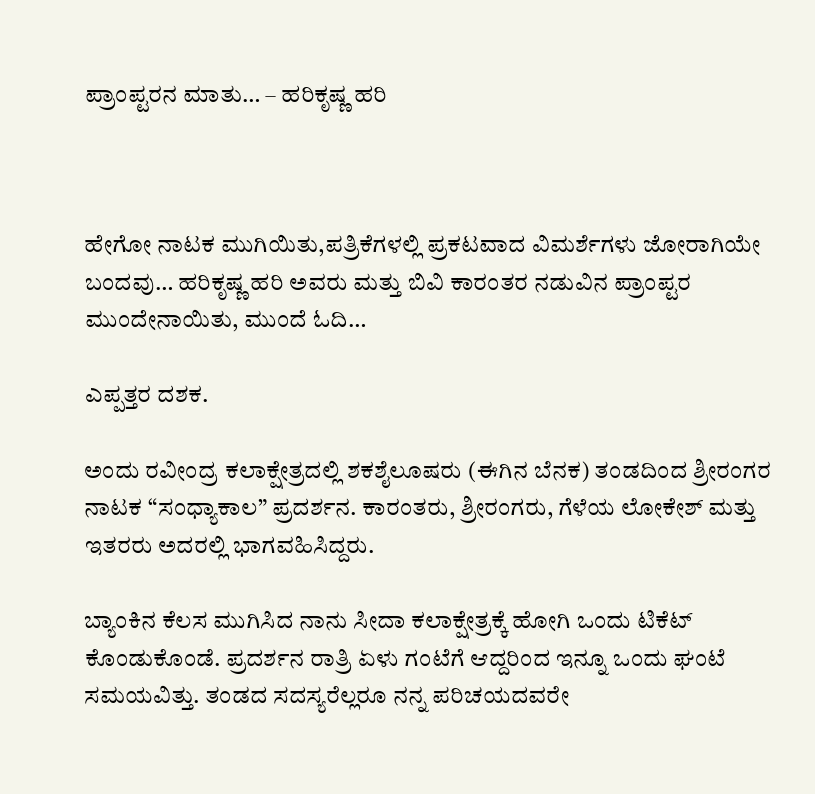ಪ್ರಾಂಪ್ಟರನ ಮಾತು… – ಹರಿಕೃಷ್ಣ ಹರಿ



ಹೇಗೋ ನಾಟಕ ಮುಗಿಯಿತು,ಪತ್ರಿಕೆಗಳಲ್ಲಿ ಪ್ರಕಟವಾದ ವಿಮರ್ಶೆಗಳು ಜೋರಾಗಿಯೇ ಬಂದವು… ಹರಿಕೃಷ್ಣ ಹರಿ ಅವರು ಮತ್ತು ಬಿವಿ ಕಾರಂತರ ನಡುವಿನ ಪ್ರಾಂಪ್ಟರ ಮುಂದೇನಾಯಿತು, ಮುಂದೆ ಓದಿ…

ಎಪ್ಪತ್ತರ ದಶಕ.

ಅಂದು ರವೀಂದ್ರ ಕಲಾಕ್ಷೇತ್ರದಲ್ಲಿ ಶಕಶೈಲೂಷರು (ಈಗಿನ ಬೆನಕ) ತಂಡದಿಂದ ಶ್ರೀರಂಗರ ನಾಟಕ “ಸಂಧ್ಯಾಕಾಲ” ಪ್ರದರ್ಶನ. ಕಾರಂತರು, ಶ್ರೀರಂಗರು, ಗೆಳೆಯ ಲೋಕೇಶ್ ಮತ್ತು ಇತರರು ಅದರಲ್ಲಿ ಭಾಗವಹಿಸಿದ್ದರು.

ಬ್ಯಾಂಕಿನ ಕೆಲಸ ಮುಗಿಸಿದ ನಾನು ಸೀದಾ ಕಲಾಕ್ಷೇತ್ರಕ್ಕೆ ಹೋಗಿ ಒಂದು ಟಿಕೆಟ್ ಕೊಂಡುಕೊಂಡೆ. ಪ್ರದರ್ಶನ ರಾತ್ರಿ ಏಳು ಗಂಟೆಗೆ ಆದ್ದರಿಂದ ಇನ್ನೂ ಒಂದು ಘಂಟೆ ಸಮಯವಿತ್ತು. ತಂಡದ ಸದಸ್ಯರೆಲ್ಲರೂ ನನ್ನ ಪರಿಚಯದವರೇ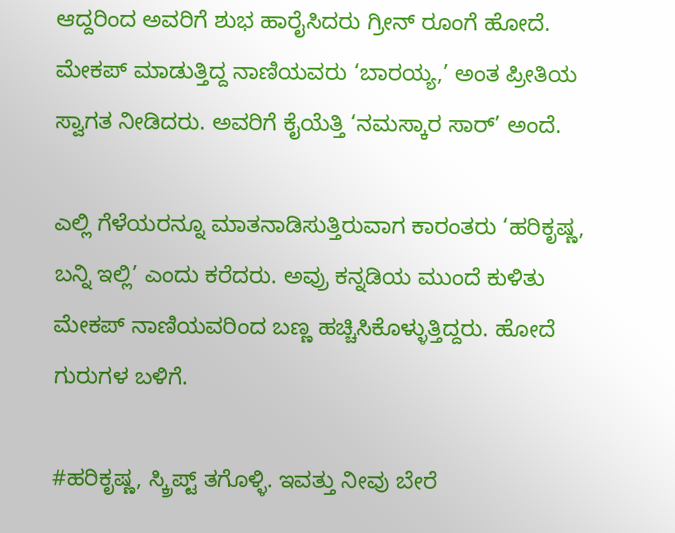ಆದ್ದರಿಂದ ಅವರಿಗೆ ಶುಭ ಹಾರೈಸಿದರು ಗ್ರೀನ್ ರೂಂಗೆ ಹೋದೆ. ಮೇಕಪ್ ಮಾಡುತ್ತಿದ್ದ ನಾಣಿಯವರು ‘ಬಾರಯ್ಯ,’ ಅಂತ ಪ್ರೀತಿಯ ಸ್ವಾಗತ ನೀಡಿದರು. ಅವರಿಗೆ ಕೈಯೆತ್ತಿ ‘ನಮಸ್ಕಾರ ಸಾರ್’ ಅಂದೆ.

ಎಲ್ಲಿ ಗೆಳೆಯರನ್ನೂ ಮಾತನಾಡಿಸುತ್ತಿರುವಾಗ ಕಾರಂತರು ‘ಹರಿಕೃಷ್ಣ, ಬನ್ನಿ ಇಲ್ಲಿ’ ಎಂದು ಕರೆದರು. ಅವ್ರು ಕನ್ನಡಿಯ ಮುಂದೆ ಕುಳಿತು ಮೇಕಪ್ ನಾಣಿಯವರಿಂದ ಬಣ್ಣ ಹಚ್ಚಿಸಿಕೊಳ್ಳುತ್ತಿದ್ದರು. ಹೋದೆ ಗುರುಗಳ ಬಳಿಗೆ.

#ಹರಿಕೃಷ್ಣ, ಸ್ಕ್ರಿಪ್ಟ್ ತಗೊಳ್ಳಿ. ಇವತ್ತು ನೀವು ಬೇರೆ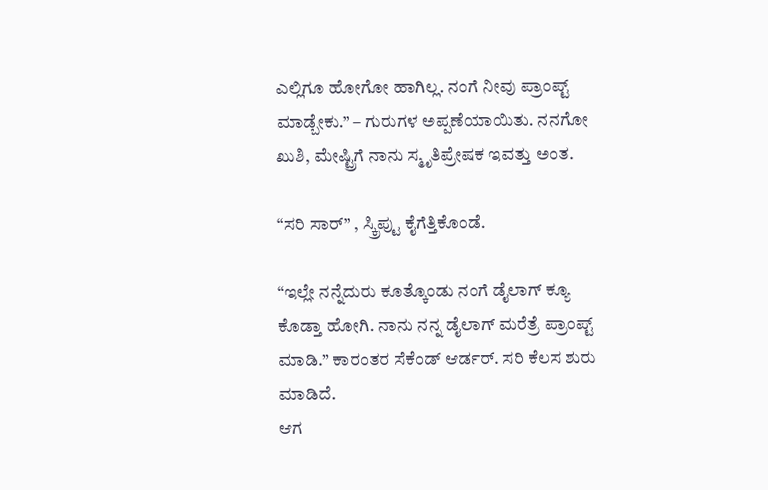ಎಲ್ಲಿಗೂ ಹೋಗೋ ಹಾಗಿಲ್ಲ. ನಂಗೆ ನೀವು ಪ್ರಾಂಪ್ಟ್ ಮಾಡ್ಬೇಕು.” – ಗುರುಗಳ ಅಪ್ಪಣೆಯಾಯಿತು. ನನಗೋ ಖುಶಿ, ಮೇಷ್ಟ್ರಿಗೆ ನಾನು ಸ್ಮೃತಿಪ್ರೇಷಕ ಇವತ್ತು ಅಂತ.

“ಸರಿ ಸಾರ್‌” , ಸ್ಕ್ರಿಪ್ಟು ಕೈಗೆತ್ತಿಕೊಂಡೆ.

“ಇಲ್ಲೇ ನನ್ನೆದುರು ಕೂತ್ಕೊಂಡು ನಂಗೆ ಡೈಲಾಗ್ ಕ್ಯೂ ಕೊಡ್ತಾ ಹೋಗಿ. ನಾನು ನನ್ನ ಡೈಲಾಗ್ ಮರೆತ್ರೆ ಪ್ರಾಂಪ್ಟ್ ಮಾಡಿ.” ಕಾರಂತರ ಸೆಕೆಂಡ್ ಆರ್ಡರ್. ಸರಿ ಕೆಲಸ ಶುರು ಮಾಡಿದೆ.
ಆಗ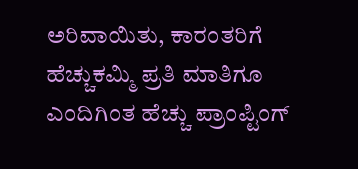ಅರಿವಾಯಿತು, ಕಾರಂತರಿಗೆ ಹೆಚ್ಚುಕಮ್ಮಿ ಪ್ರತಿ ಮಾತಿಗೂ ಎಂದಿಗಿಂತ ಹೆಚ್ಚು ಪ್ರಾಂಪ್ಟಿಂಗ್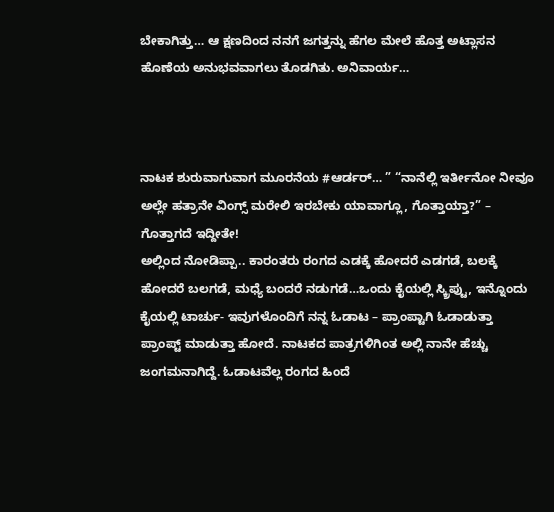ಬೇಕಾಗಿತ್ತು… ಆ ಕ್ಷಣದಿಂದ ನನಗೆ ಜಗತ್ತನ್ನು ಹೆಗಲ ಮೇಲೆ ಹೊತ್ತ ಅಟ್ಲಾಸನ ಹೊಣೆಯ ಅನುಭವವಾಗಲು ತೊಡಗಿತು. ಅನಿವಾರ್ಯ…



ನಾಟಕ ಶುರುವಾಗುವಾಗ ಮೂರನೆಯ #ಆರ್ಡರ್… ” “ನಾನೆಲ್ಲಿ ಇರ್ತೀನೋ ನೀವೂ ಅಲ್ಲೇ ಹತ್ರಾನೇ ವಿಂಗ್ಸ್ ಮರೇಲಿ ಇರಬೇಕು ಯಾವಾಗ್ಲೂ, ಗೊತ್ತಾಯ್ತಾ?” – ಗೊತ್ತಾಗದೆ ಇದ್ದೀತೇ!
ಅಲ್ಲಿಂದ ನೋಡಿಪ್ಪಾ.. ಕಾರಂತರು ರಂಗದ ಎಡಕ್ಕೆ ಹೋದರೆ ಎಡಗಡೆ, ಬಲಕ್ಕೆ ಹೋದರೆ ಬಲಗಡೆ, ಮಧ್ಯೆ ಬಂದರೆ ನಡುಗಡೆ…ಒಂದು ಕೈಯಲ್ಲಿ ಸ್ಕ್ರಿಪ್ಟು, ಇನ್ನೊಂದು ಕೈಯಲ್ಲಿ ಟಾರ್ಚು- ಇವುಗಳೊಂದಿಗೆ ನನ್ನ ಓಡಾಟ – ಪ್ರಾಂಪ್ಟಾಗಿ ಓಡಾಡುತ್ತಾ ಪ್ರಾಂಪ್ಟ್ ಮಾಡುತ್ತಾ ಹೋದೆ. ನಾಟಕದ ಪಾತ್ರಗಳಿಗಿಂತ ಅಲ್ಲಿ ನಾನೇ ಹೆಚ್ಚು ಜಂಗಮನಾಗಿದ್ದೆ. ಓಡಾಟವೆಲ್ಲ ರಂಗದ ಹಿಂದೆ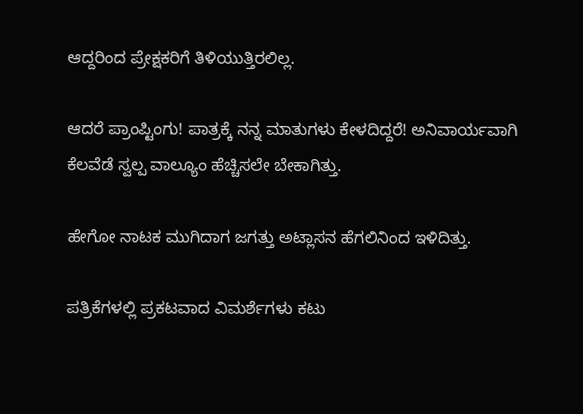ಆದ್ದರಿಂದ ಪ್ರೇಕ್ಷಕರಿಗೆ ತಿಳಿಯುತ್ತಿರಲಿಲ್ಲ.

ಆದರೆ ಪ್ರಾಂಪ್ಟಿಂಗು! ಪಾತ್ರಕ್ಕೆ ನನ್ನ ಮಾತುಗಳು ಕೇಳದಿದ್ದರೆ! ಅನಿವಾರ್ಯವಾಗಿ ಕೆಲವೆಡೆ ಸ್ವಲ್ಪ ವಾಲ್ಯೂಂ ಹೆಚ್ಚಿಸಲೇ ಬೇಕಾಗಿತ್ತು.

ಹೇಗೋ ನಾಟಕ ಮುಗಿದಾಗ ಜಗತ್ತು ಅಟ್ಲಾಸನ ಹೆಗಲಿನಿಂದ ಇಳಿದಿತ್ತು.

ಪತ್ರಿಕೆಗಳಲ್ಲಿ ಪ್ರಕಟವಾದ ವಿಮರ್ಶೆಗಳು ಕಟು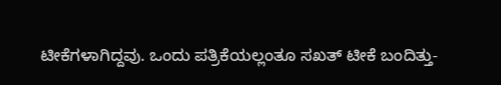ಟೀಕೆಗಳಾಗಿದ್ದವು. ಒಂದು ಪತ್ರಿಕೆಯಲ್ಲಂತೂ ಸಖತ್ ಟೀಕೆ ಬಂದಿತ್ತು-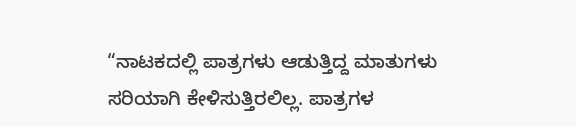“ನಾಟಕದಲ್ಲಿ ಪಾತ್ರಗಳು ಆಡುತ್ತಿದ್ದ ಮಾತುಗಳು ಸರಿಯಾಗಿ ಕೇಳಿಸುತ್ತಿರಲಿಲ್ಲ. ಪಾತ್ರಗಳ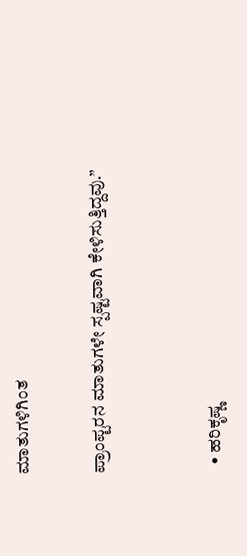ಮಾತುಗಳಿಗಿಂತ

ಪ್ರಾಂಪ್ಟರನ ಮಾತುಗಳೇ ಸ್ಪಷ್ಟವಾಗಿ ಕೇಳಿಸುತ್ತಿದ್ದವು.”


  • ಹರಿಕೃಷ್ಣ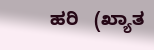ಹರಿ   (ಖ್ಯಾತ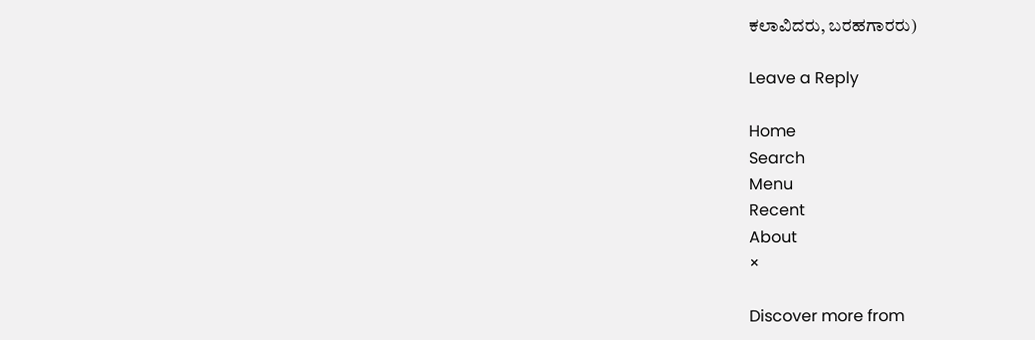ಕಲಾವಿದರು, ಬರಹಗಾರರು)

Leave a Reply

Home
Search
Menu
Recent
About
×

Discover more from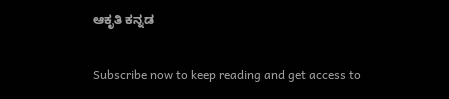ಆಕೃತಿ ಕನ್ನಡ

Subscribe now to keep reading and get access to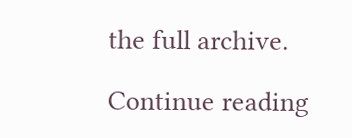the full archive.

Continue reading